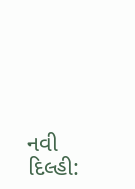નવી દિલ્હી: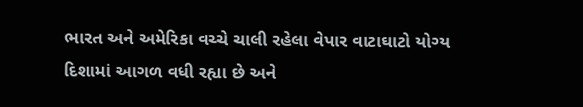ભારત અને અમેરિકા વચ્ચે ચાલી રહેલા વેપાર વાટાઘાટો યોગ્ય દિશામાં આગળ વધી રહ્યા છે અને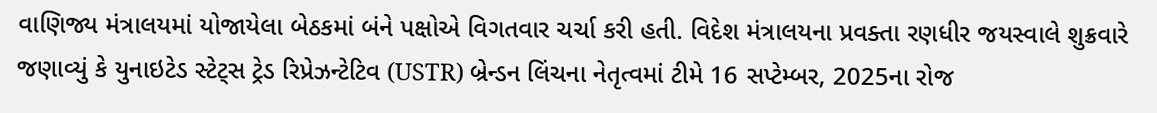વાણિજ્ય મંત્રાલયમાં યોજાયેલા બેઠકમાં બંને પક્ષોએ વિગતવાર ચર્ચા કરી હતી. વિદેશ મંત્રાલયના પ્રવક્તા રણધીર જયસ્વાલે શુક્રવારે જણાવ્યું કે યુનાઇટેડ સ્ટેટ્સ ટ્રેડ રિપ્રેઝન્ટેટિવ (USTR) બ્રેન્ડન લિંચના નેતૃત્વમાં ટીમે 16 સપ્ટેમ્બર, 2025ના રોજ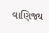વાણિજ્ય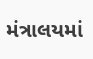મંત્રાલયમાં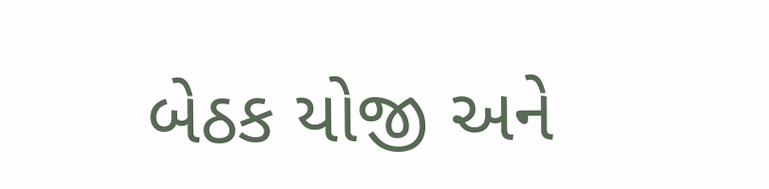બેઠક યોજી અને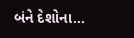બંને દેશોના...